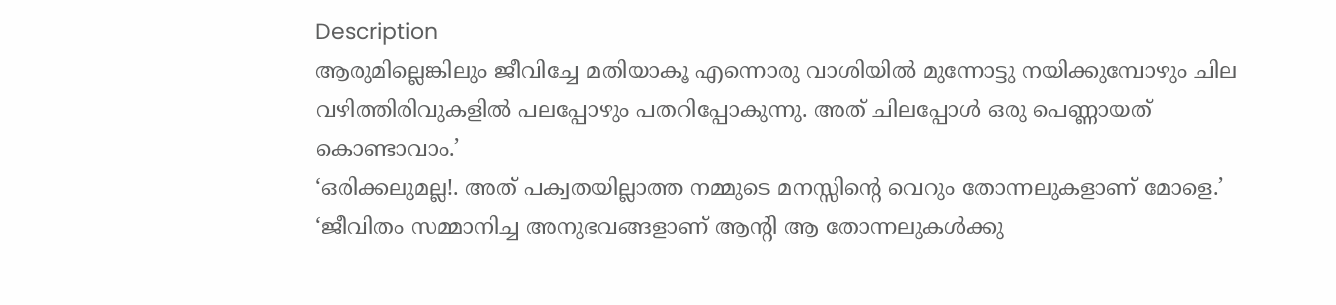Description
ആരുമില്ലെങ്കിലും ജീവിച്ചേ മതിയാകൂ എന്നൊരു വാശിയിൽ മുന്നോട്ടു നയിക്കുമ്പോഴും ചില വഴിത്തിരിവുകളിൽ പലപ്പോഴും പതറിപ്പോകുന്നു. അത് ചിലപ്പോൾ ഒരു പെണ്ണായത് കൊണ്ടാവാം.’
‘ഒരിക്കലുമല്ല!. അത് പക്വതയില്ലാത്ത നമ്മുടെ മനസ്സിന്റെ വെറും തോന്നലുകളാണ് മോളെ.’
‘ജീവിതം സമ്മാനിച്ച അനുഭവങ്ങളാണ് ആന്റി ആ തോന്നലുകൾക്കു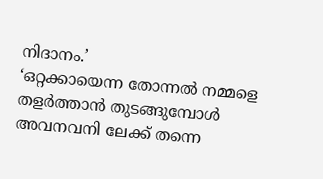നിദാനം.’
‘ഒറ്റക്കായെന്ന തോന്നൽ നമ്മളെ തളർത്താൻ തുടങ്ങുമ്പോൾ അവനവനി ലേക്ക് തന്നെ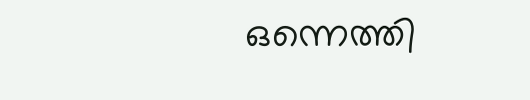ഒന്നെത്തി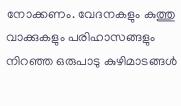നോക്കണം. വേദനകളും കുത്തു വാക്കുകളും പരിഹാസങ്ങളും നിറഞ്ഞ ഒരുപാടു കുഴിമാടങ്ങൾ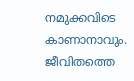നമുക്കവിടെ കാണാനാവും. ജീവിതത്തെ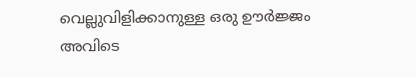വെല്ലുവിളിക്കാനുള്ള ഒരു ഊർജ്ജം അവിടെ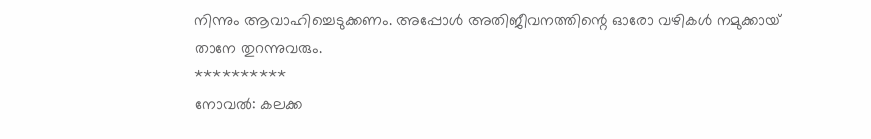നിന്നും ആവാഹിച്ചെടുക്കണം. അപ്പോൾ അതിജീവനത്തിന്റെ ഓരോ വഴികൾ നമുക്കായ് താനേ തുറന്നുവരും.
**********
നോവൽ: കലക്ക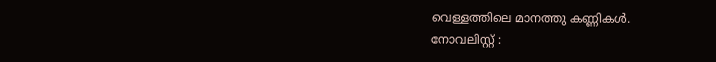വെള്ളത്തിലെ മാനത്തു കണ്ണികൾ.
നോവലിസ്റ്റ് :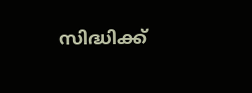സിദ്ധിക്ക്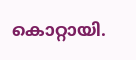കൊറ്റായി.